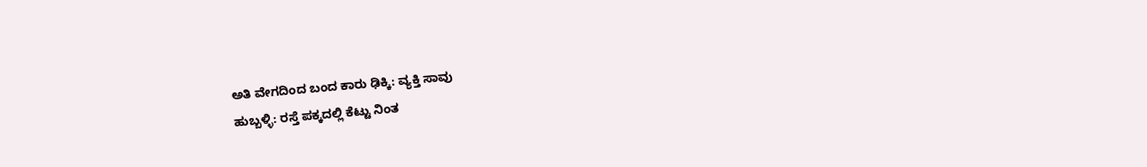ಅತಿ ವೇಗದಿಂದ ಬಂದ ಕಾರು ಢಿಕ್ಕಿ: ವ್ಯಕ್ತಿ ಸಾವು
ಹುಬ್ಬಳ್ಳಿ: ರಸ್ತೆ ಪಕ್ಕದಲ್ಲಿ ಕೆಟ್ಟು ನಿಂತ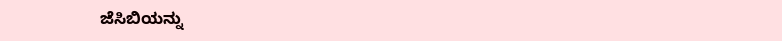ಜೆಸಿಬಿಯನ್ನು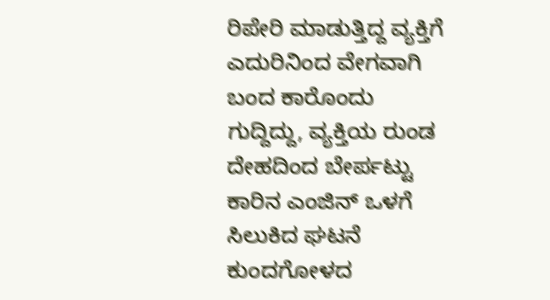ರಿಪೇರಿ ಮಾಡುತ್ತಿದ್ದ ವ್ಯಕ್ತಿಗೆ ಎದುರಿನಿಂದ ವೇಗವಾಗಿ ಬಂದ ಕಾರೊಂದು ಗುದ್ದಿದ್ದು, ವ್ಯಕ್ತಿಯ ರುಂಡ ದೇಹದಿಂದ ಬೇರ್ಪಟ್ಟು ಕಾರಿನ ಎಂಜಿನ್ ಒಳಗೆ ಸಿಲುಕಿದ ಘಟನೆ ಕುಂದಗೋಳದ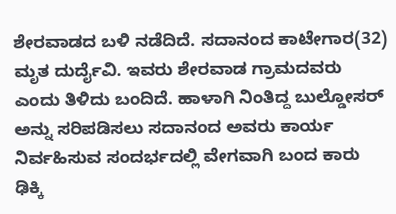ಶೇರವಾಡದ ಬಳಿ ನಡೆದಿದೆ. ಸದಾನಂದ ಕಾಟೇಗಾರ(32) ಮೃತ ದುರ್ದೈವಿ. ಇವರು ಶೇರವಾಡ ಗ್ರಾಮದವರು ಎಂದು ತಿಳಿದು ಬಂದಿದೆ. ಹಾಳಾಗಿ ನಿಂತಿದ್ದ ಬುಲ್ಡೋಸರ್ ಅನ್ನು ಸರಿಪಡಿಸಲು ಸದಾನಂದ ಅವರು ಕಾರ್ಯ ನಿರ್ವಹಿಸುವ ಸಂದರ್ಭದಲ್ಲಿ ವೇಗವಾಗಿ ಬಂದ ಕಾರು ಢಿಕ್ಕಿ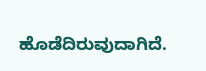ಹೊಡೆದಿರುವುದಾಗಿದೆ.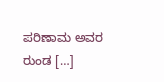ಪರಿಣಾಮ ಅವರ ರುಂಡ […]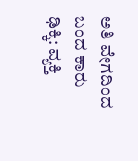ಅತಿ ವೇಗದಿಂದ ಬಂದ ಕಾರು ಢಿಕ್ಕಿ: ವ್ಯಕ್ತಿ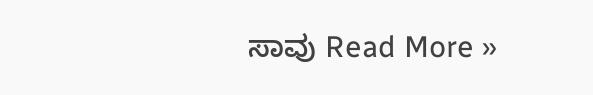ಸಾವು Read More »